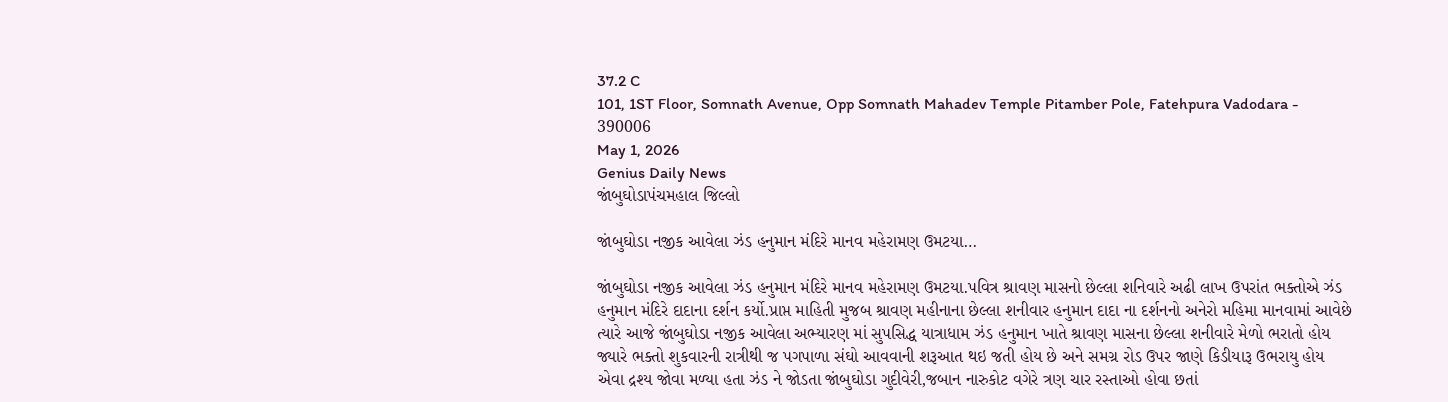37.2 C
101, 1ST Floor, Somnath Avenue, Opp Somnath Mahadev Temple Pitamber Pole, Fatehpura Vadodara - 390006
May 1, 2026
Genius Daily News
જાંબુઘોડાપંચમહાલ જિલ્લો

જાંબુઘોડા નજીક આવેલા ઝંડ હનુમાન મંદિરે માનવ મહેરામણ ઉમટયા…

જાંબુઘોડા નજીક આવેલા ઝંડ હનુમાન મંદિરે માનવ મહેરામણ ઉમટયા.પવિત્ર શ્રાવણ માસનો છેલ્લા શનિવારે અઢી લાખ ઉપરાંત ભક્તોએ ઝંડ હનુમાન મંદિરે દાદાના દર્શન કર્યો.પ્રાપ્ત માહિતી મુજબ શ્રાવણ મહીનાના છેલ્લા શનીવાર હનુમાન દાદા ના દર્શનનો અનેરો મહિમા માનવામાં આવેછે ત્યારે આજે જાંબુઘોડા નજીક આવેલા અભ્યારણ માં સુપસિદ્ધ યાત્રાધામ ઝંડ હનુમાન ખાતે શ્રાવણ માસના છેલ્લા શનીવારે મેળો ભરાતો હોય જ્યારે ભક્તો શુકવારની રાત્રીથી જ પગપાળા સંઘો આવવાની શરૂઆત થઇ જતી હોય છે અને સમગ્ર રોડ ઉપર જાણે કિડીયારૂ ઉભરાયુ હોય એવા દ્રશ્ય જોવા મળ્યા હતા ઝંડ ને જોડતા જાંબુઘોડા ગુદીવેરી,જબાન નારુકોટ વગેરે ત્રણ ચાર રસ્તાઓ હોવા છતાં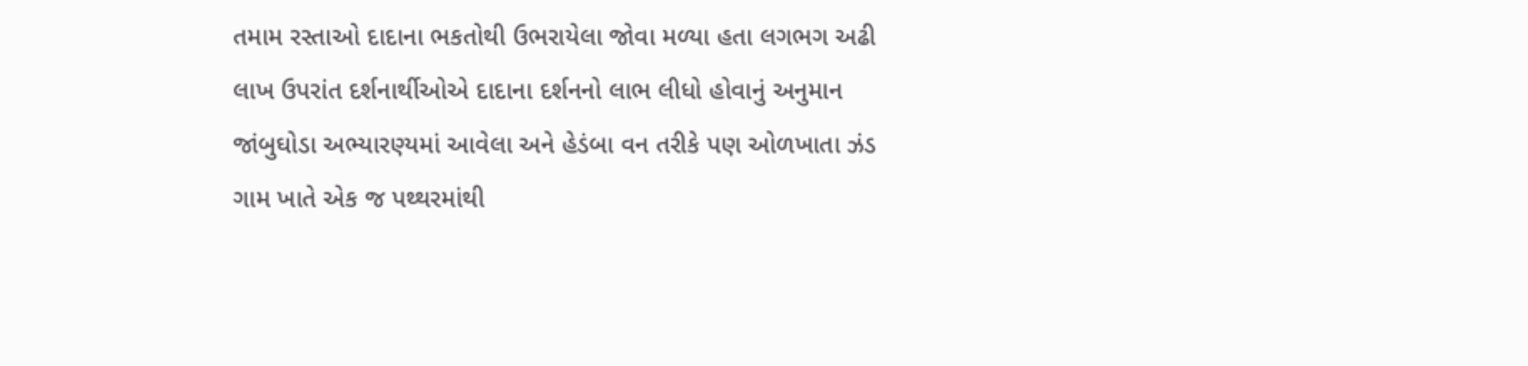તમામ રસ્તાઓ દાદાના ભકતોથી ઉભરાયેલા જોવા મળ્યા હતા લગભગ અઢી લાખ ઉપરાંત દર્શનાર્થીઓએ દાદાના દર્શનનો લાભ લીધો હોવાનું અનુમાન જાંબુઘોડા અભ્યારણ્યમાં આવેલા અને હેડંબા વન તરીકે પણ ઓળખાતા ઝંડ ગામ ખાતે એક જ પથ્થરમાંથી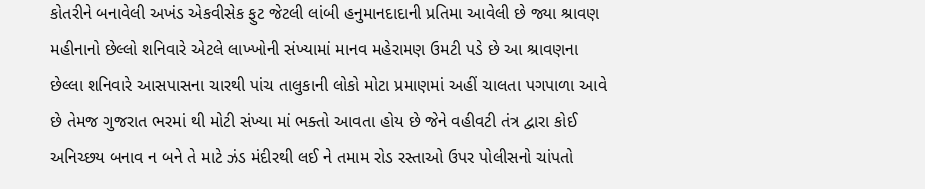કોતરીને બનાવેલી અખંડ એકવીસેક ફુટ જેટલી લાંબી હનુમાનદાદાની પ્રતિમા આવેલી છે જ્યા શ્રાવણ મહીનાનો છેલ્લો શનિવારે એટલે લાખ્ખોની સંખ્યામાં માનવ મહેરામણ ઉમટી પડે છે આ શ્રાવણના છેલ્લા શનિવારે આસપાસના ચારથી પાંચ તાલુકાની લોકો મોટા પ્રમાણમાં અહીં ચાલતા પગપાળા આવે છે તેમજ ગુજરાત ભરમાં થી મોટી સંખ્યા માં ભક્તો આવતા હોય છે જેને વહીવટી તંત્ર દ્વારા કોઈ અનિચ્છય બનાવ ન બને તે માટે ઝંડ મંદીરથી લઈ ને તમામ રોડ રસ્તાઓ ઉપર પોલીસનો ચાંપતો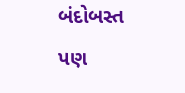બંદોબસ્ત પણ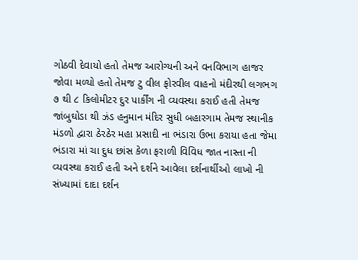ગોઠવી દેવાયો હતો તેમજ આરોગ્યની અને વનવિભાગ હાજર જોવા મળ્યો હતો તેમજ ટુ વીલ ફોરવીલ વાહનો મંદીરથી લગભગ ૭ થી ૮ કિલોમીટર દુર પાર્કીંગ ની વ્યવસ્થા કરાઈ હતી તેમજ જાંબુઘોડા થી ઝંડ હનુમાન મંદિર સુધી બહારગામ તેમજ સ્થાનીક મંડળો દ્વારા ઠેરઠેર મહા પ્રસાદી ના ભંડારા ઉભા કરાયા હતા જેમા ભંડારા માં ચા દુધ છાંસ કેળા ફરાળી વિવિધ જાત નાસ્તા ની વ્યવસ્થા કરાઈ હતી અને દર્શને આવેલા દર્શનાર્થીઓ લાખો ની સંખ્યામાં દાદા દર્શન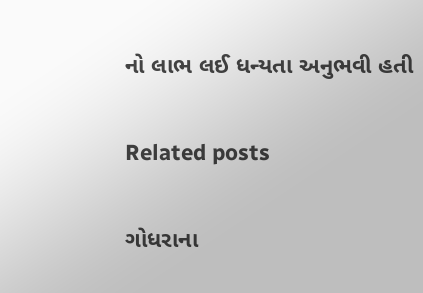નો લાભ લઈ ધન્યતા અનુભવી હતી

Related posts

ગોધરાના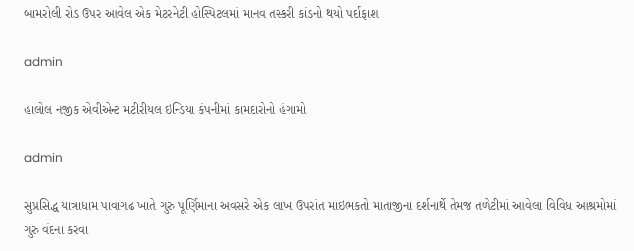બામરોલી રોડ ઉપર આવેલ એક મેટરનેટી હોસ્પિટલમાં માનવ તસ્કરી કાંડનો થયો પર્દાફાશ

admin

હાલોલ નજીક એવીએન્ટ મટીરીયલ ઇન્ડિયા કંપનીમાં કામદારોનો હંગામો

admin

સુપ્રસિદ્ધ યાત્રાધામ પાવાગઢ ખાતે ગુરુ પૂર્ણિમાના અવસરે એક લાખ ઉપરાંત માઇભકતો માતાજીના દર્શનાર્થે તેમજ તળેટીમાં આવેલા વિવિધ આશ્રમોમાં ગુરુ વંદના કરવા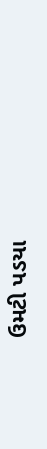ઉમટી પડયા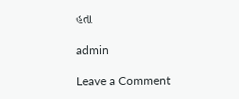હતા

admin

Leave a Comment